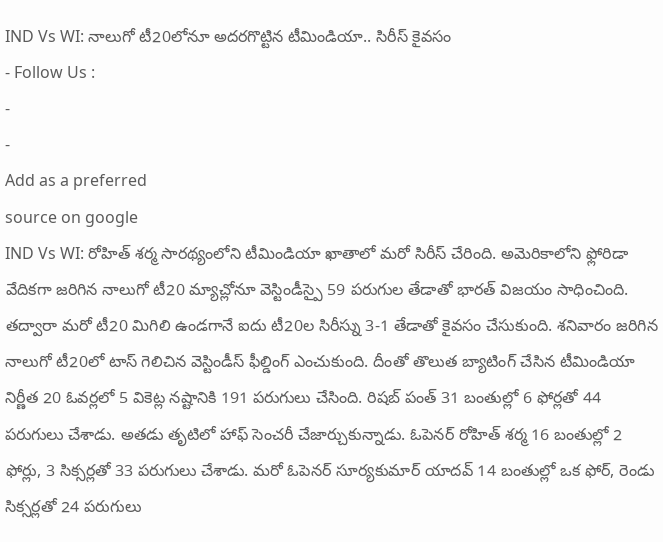IND Vs WI: నాలుగో టీ20లోనూ అదరగొట్టిన టీమిండియా.. సిరీస్ కైవసం
- Follow Us :
-
-
Add as a preferred
source on google
IND Vs WI: రోహిత్ శర్మ సారథ్యంలోని టీమిండియా ఖాతాలో మరో సిరీస్ చేరింది. అమెరికాలోని ఫ్లోరిడా వేదికగా జరిగిన నాలుగో టీ20 మ్యాచ్లోనూ వెస్టిండీస్పై 59 పరుగుల తేడాతో భారత్ విజయం సాధించింది. తద్వారా మరో టీ20 మిగిలి ఉండగానే ఐదు టీ20ల సిరీస్ను 3-1 తేడాతో కైవసం చేసుకుంది. శనివారం జరిగిన నాలుగో టీ20లో టాస్ గెలిచిన వెస్టిండీస్ ఫీల్డింగ్ ఎంచుకుంది. దీంతో తొలుత బ్యాటింగ్ చేసిన టీమిండియా నిర్ణీత 20 ఓవర్లలో 5 వికెట్ల నష్టానికి 191 పరుగులు చేసింది. రిషబ్ పంత్ 31 బంతుల్లో 6 ఫోర్లతో 44 పరుగులు చేశాడు. అతడు తృటిలో హాఫ్ సెంచరీ చేజార్చుకున్నాడు. ఓపెనర్ రోహిత్ శర్మ 16 బంతుల్లో 2 ఫోర్లు, 3 సిక్సర్లతో 33 పరుగులు చేశాడు. మరో ఓపెనర్ సూర్యకుమార్ యాదవ్ 14 బంతుల్లో ఒక ఫోర్, రెండు సిక్సర్లతో 24 పరుగులు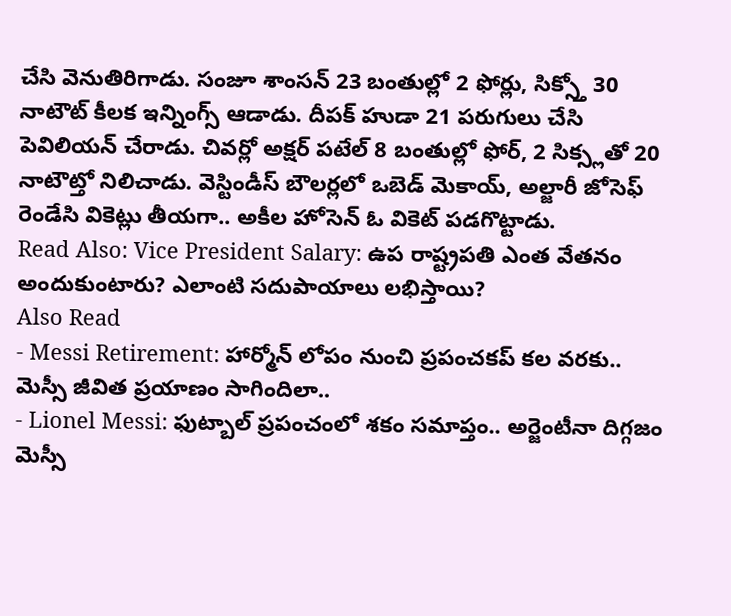చేసి వెనుతిరిగాడు. సంజూ శాంసన్ 23 బంతుల్లో 2 ఫోర్లు, సిక్స్తో 30 నాటౌట్ కీలక ఇన్నింగ్స్ ఆడాడు. దీపక్ హుడా 21 పరుగులు చేసి పెవిలియన్ చేరాడు. చివర్లో అక్షర్ పటేల్ 8 బంతుల్లో ఫోర్, 2 సిక్స్లతో 20 నాటౌట్తో నిలిచాడు. వెస్టిండీస్ బౌలర్లలో ఒబెడ్ మెకాయ్, అల్జారీ జోసెఫ్ రెండేసి వికెట్లు తీయగా.. అకీల హోసెన్ ఓ వికెట్ పడగొట్టాడు.
Read Also: Vice President Salary: ఉప రాష్ట్రపతి ఎంత వేతనం అందుకుంటారు? ఎలాంటి సదుపాయాలు లభిస్తాయి?
Also Read
- Messi Retirement: హార్మోన్ లోపం నుంచి ప్రపంచకప్ కల వరకు.. మెస్సీ జీవిత ప్రయాణం సాగిందిలా..
- Lionel Messi: ఫుట్బాల్ ప్రపంచంలో శకం సమాప్తం.. అర్జెంటీనా దిగ్గజం మెస్సీ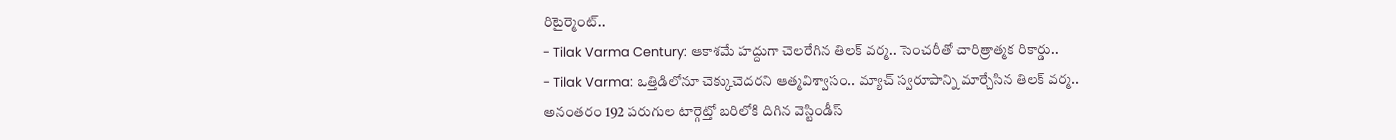రిటైర్మెంట్..
- Tilak Varma Century: ఆకాశమే హద్దుగా చెలరేగిన తిలక్ వర్మ.. సెంచరీతో చారిత్రాత్మక రికార్డు..
- Tilak Varma: ఒత్తిడిలోనూ చెక్కుచెదరని ఆత్మవిశ్వాసం.. మ్యాచ్ స్వరూపాన్ని మార్చేసిన తిలక్ వర్మ..
అనంతరం 192 పరుగుల టార్గెట్తో బరిలోకి దిగిన వెస్టిండీస్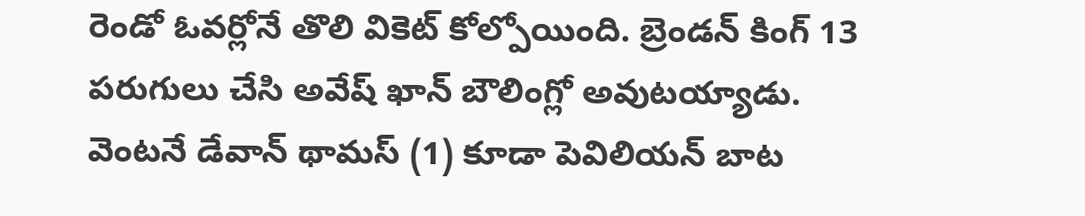రెండో ఓవర్లోనే తొలి వికెట్ కోల్పోయింది. బ్రెండన్ కింగ్ 13 పరుగులు చేసి అవేష్ ఖాన్ బౌలింగ్లో అవుటయ్యాడు. వెంటనే డేవాన్ థామస్ (1) కూడా పెవిలియన్ బాట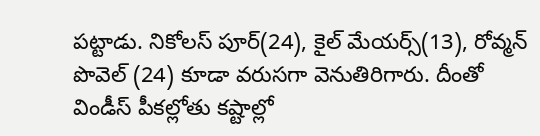పట్టాడు. నికోలస్ పూర్(24), కైల్ మేయర్స్(13), రోవ్మన్ పొవెల్ (24) కూడా వరుసగా వెనుతిరిగారు. దీంతో విండీస్ పీకల్లోతు కష్టాల్లో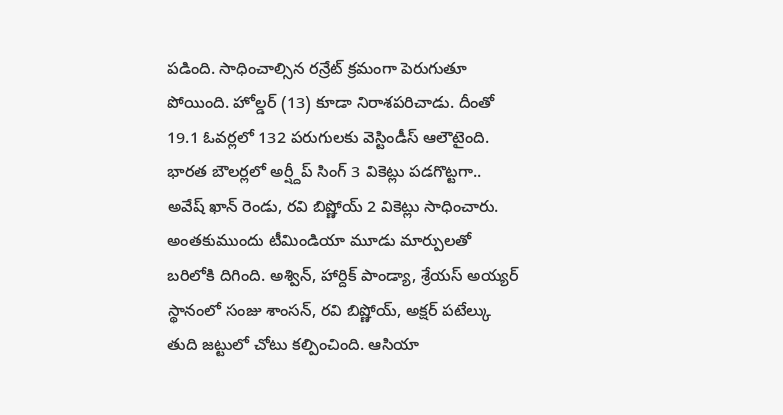పడింది. సాధించాల్సిన రన్రేట్ క్రమంగా పెరుగుతూ పోయింది. హోల్డర్ (13) కూడా నిరాశపరిచాడు. దీంతో 19.1 ఓవర్లలో 132 పరుగులకు వెస్టిండీస్ ఆలౌటైంది. భారత బౌలర్లలో అర్ష్దీప్ సింగ్ 3 వికెట్లు పడగొట్టగా.. అవేష్ ఖాన్ రెండు, రవి బిష్ణోయ్ 2 వికెట్లు సాధించారు. అంతకుముందు టీమిండియా మూడు మార్పులతో బరిలోకి దిగింది. అశ్విన్, హార్దిక్ పాండ్యా, శ్రేయస్ అయ్యర్ స్థానంలో సంజు శాంసన్, రవి బిష్ణోయ్, అక్షర్ పటేల్కు తుది జట్టులో చోటు కల్పించింది. ఆసియా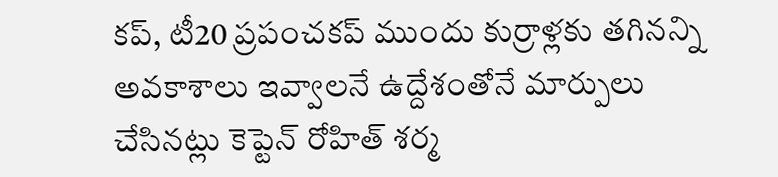కప్, టీ20 ప్రపంచకప్ ముందు కుర్రాళ్లకు తగినన్ని అవకాశాలు ఇవ్వాలనే ఉద్దేశంతోనే మార్పులు చేసినట్లు కెప్టెన్ రోహిత్ శర్మ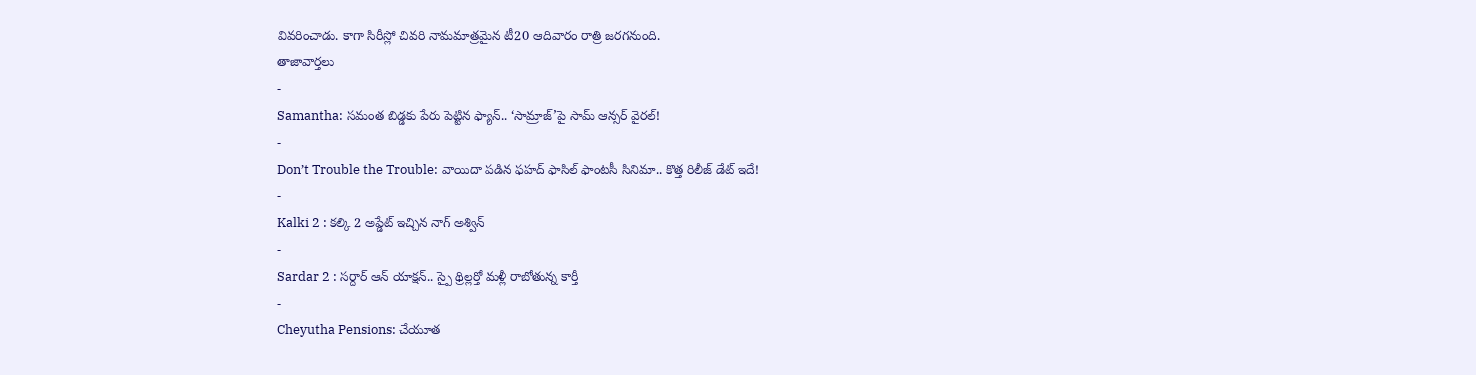వివరించాడు. కాగా సిరీస్లో చివరి నామమాత్రమైన టీ20 ఆదివారం రాత్రి జరగనుంది.
తాజావార్తలు
-
Samantha: సమంత బిడ్డకు పేరు పెట్టిన ఫ్యాన్.. ‘సామ్రాజ్’పై సామ్ ఆన్సర్ వైరల్!
-
Don’t Trouble the Trouble: వాయిదా పడిన ఫహద్ ఫాసిల్ ఫాంటసీ సినిమా.. కొత్త రిలీజ్ డేట్ ఇదే!
-
Kalki 2 : కల్కి 2 అప్డేట్ ఇచ్చిన నాగ్ అశ్విన్
-
Sardar 2 : సర్దార్ ఆన్ యాక్షన్.. స్పై థ్రిల్లర్తో మళ్లీ రాబోతున్న కార్తీ
-
Cheyutha Pensions: చేయూత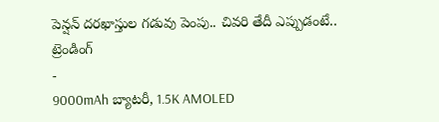పెన్షన్ దరఖాస్తుల గడువు పెంపు.. చివరి తేదీ ఎప్పుడంటే..
ట్రెండింగ్
-
9000mAh బ్యాటరీ, 1.5K AMOLED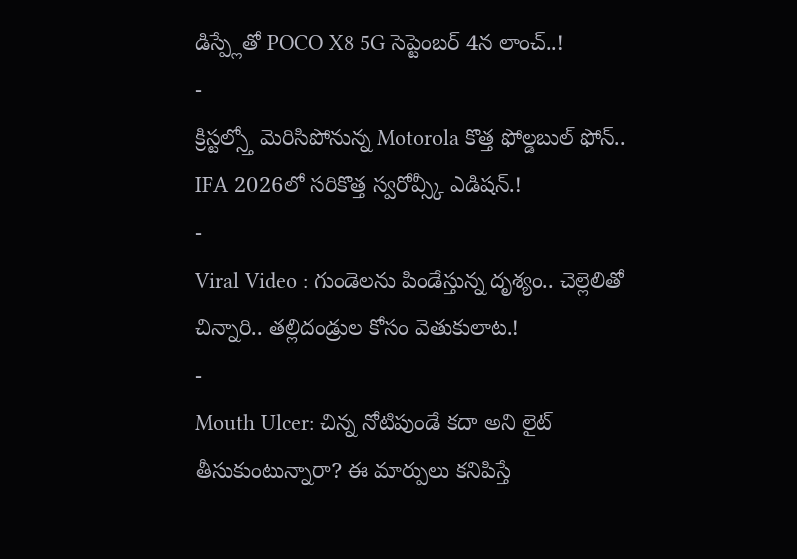డిస్ప్లేతో POCO X8 5G సెప్టెంబర్ 4న లాంచ్..!
-
క్రిస్టల్స్తో మెరిసిపోనున్న Motorola కొత్త ఫోల్డబుల్ ఫోన్.. IFA 2026లో సరికొత్త స్వరోవ్స్కీ ఎడిషన్.!
-
Viral Video : గుండెలను పిండేస్తున్న దృశ్యం.. చెల్లెలితో చిన్నారి.. తల్లిదండ్రుల కోసం వెతుకులాట.!
-
Mouth Ulcer: చిన్న నోటిపుండే కదా అని లైట్ తీసుకుంటున్నారా? ఈ మార్పులు కనిపిస్తే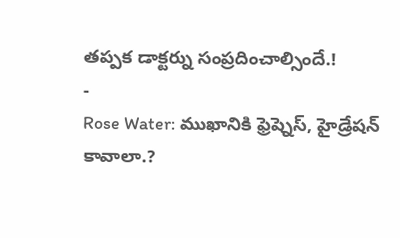తప్పక డాక్టర్ను సంప్రదించాల్సిందే.!
-
Rose Water: ముఖానికి ఫ్రెష్నెస్, హైడ్రేషన్ కావాలా.?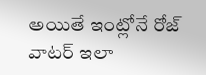అయితే ఇంట్లోనే రోజ్ వాటర్ ఇలా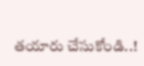తయారు చేసుకోండి..!